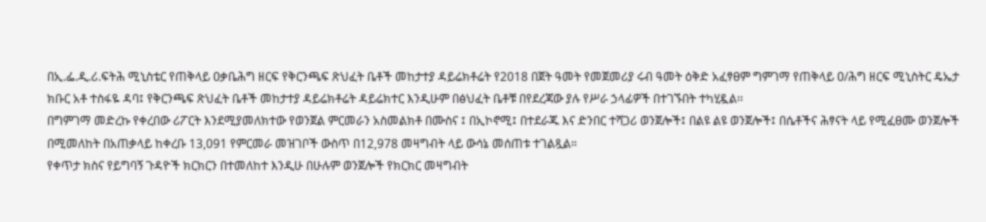በኢ.ፌ.ዲ.ሪ.ፍትሕ ሚኒስቴር የጠቅላይ ዐቃቤሕግ ዘርፍ የቅርንጫፍ ጽህፈት ቤቶች መከታተያ ዳይሬክቶሬት የ2018 በጀት ዓመት የመጀመሪያ ሩብ ዓመት ዕቅድ አፈፃፀም ግምገማ የጠቅላይ ዐ/ሕግ ዘርፍ ሚኒስትር ዴኤታ ክቡር አቶ ተስፋዬ ዳባ፤ የቅርንጫፍ ጽህፈት ቤቶች መከታተያ ዳይሬክቶሬት ዳይሬክተር እንዲሁም በፅህፈት ቤቶቹ በየደረጃው ያሉ የሥራ ኃላፊዎች በተገኙበት ተካሂዷል፡፡
በግምገማ መድረኩ የቀረበው ሪፖርት እንደሚያመለክተው የወንጀል ምርመራን አስመልክቶ በሙስና ፤ በኢኮኖሚ፤ በተደራጁ እና ድንበር ተሻጋሪ ወንጀሎች፤ በልዩ ልዩ ወንጀሎች፤ በሴቶችና ሕፃናት ላይ የሚፈፀሙ ወንጀሎች በሚመለከት በአጠቃላይ ከቀረቡ 13,091 የምርመራ መዝገቦች ውስጥ በ12,978 መዛግብት ላይ ውሳኔ መሰጠቱ ተገልጿል።
የቀጥታ ክስና የይግባኝ ጉዳዮች ክርክርን በተመለከተ እንዲሁ በሁሉም ወንጀሎች የክርክር መዛግብት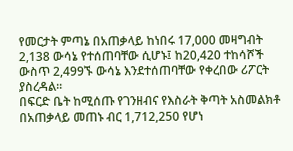የመርታት ምጣኔ በአጠቃላይ ከነበሩ 17,000 መዛግብት 2,138 ውሳኔ የተሰጠባቸው ሲሆኑ፤ ከ20,420 ተከሳሾች ውስጥ 2,499ኙ ውሳኔ እንደተሰጠባቸው የቀረበው ሪፖርት ያስረዳል፡፡
በፍርድ ቤት ከሚሰጡ የገንዘብና የእስራት ቅጣት አስመልክቶ በአጠቃላይ መጠኑ ብር 1,712,250 የሆነ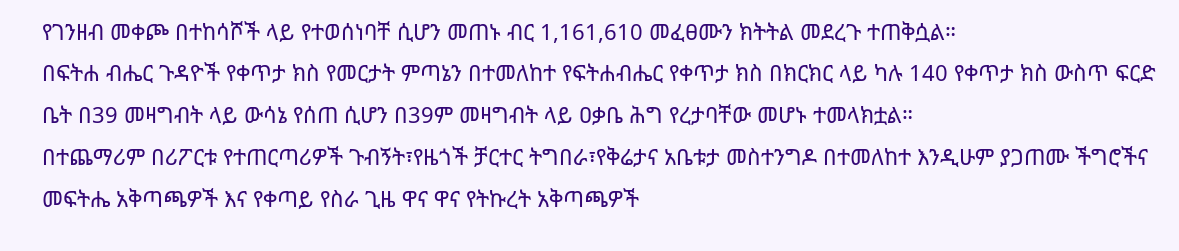የገንዘብ መቀጮ በተከሳሾች ላይ የተወሰነባቸ ሲሆን መጠኑ ብር 1,161,610 መፈፀሙን ክትትል መደረጉ ተጠቅሷል።
በፍትሐ ብሔር ጉዳዮች የቀጥታ ክስ የመርታት ምጣኔን በተመለከተ የፍትሐብሔር የቀጥታ ክስ በክርክር ላይ ካሉ 140 የቀጥታ ክስ ውስጥ ፍርድ ቤት በ39 መዛግብት ላይ ውሳኔ የሰጠ ሲሆን በ39ም መዛግብት ላይ ዐቃቤ ሕግ የረታባቸው መሆኑ ተመላክቷል።
በተጨማሪም በሪፖርቱ የተጠርጣሪዎች ጉብኝት፣የዜጎች ቻርተር ትግበራ፣የቅሬታና አቤቱታ መስተንግዶ በተመለከተ እንዲሁም ያጋጠሙ ችግሮችና መፍትሔ አቅጣጫዎች እና የቀጣይ የስራ ጊዜ ዋና ዋና የትኩረት አቅጣጫዎች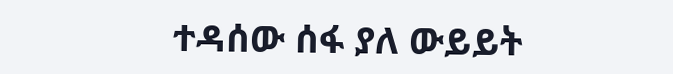ተዳሰው ሰፋ ያለ ውይይት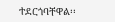ተደርጎባቸዋል፡፡